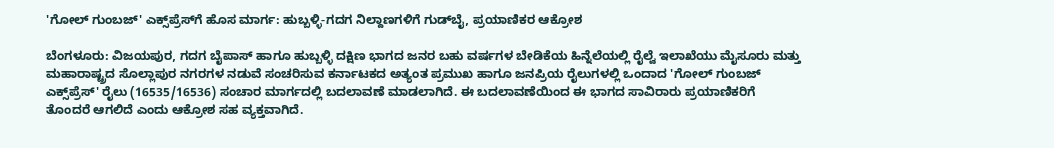'ಗೋಲ್ ಗುಂಬಜ್' ಎಕ್ಸ್‌ಪ್ರೆಸ್‌ಗೆ ಹೊಸ ಮಾರ್ಗ: ಹುಬ್ಬಳ್ಳಿ-ಗದಗ ನಿಲ್ದಾಣಗಳಿಗೆ ಗುಡ್‌ಬೈ, ಪ್ರಯಾಣಿಕರ ಆಕ್ರೋಶ

ಬೆಂಗಳೂರು: ವಿಜಯಪುರ, ಗದಗ ಬೈಪಾಸ್ ಹಾಗೂ ಹುಬ್ಬಳ್ಳಿ ದಕ್ಷಿಣ ಭಾಗದ ಜನರ ಬಹು ವರ್ಷಗಳ ಬೇಡಿಕೆಯ ಹಿನ್ನೆಲೆಯಲ್ಲಿ ರೈಲ್ವೆ ಇಲಾಖೆಯು ಮೈಸೂರು ಮತ್ತು ಮಹಾರಾಷ್ಟ್ರದ ಸೊಲ್ಲಾಪುರ ನಗರಗಳ ನಡುವೆ ಸಂಚರಿಸುವ ಕರ್ನಾಟಕದ ಅತ್ಯಂತ ಪ್ರಮುಖ ಹಾಗೂ ಜನಪ್ರಿಯ ರೈಲುಗಳಲ್ಲಿ ಒಂದಾದ 'ಗೋಲ್ ಗುಂಬಜ್ ಎಕ್ಸ್‌ಪ್ರೆಸ್' ರೈಲು (16535/16536) ಸಂಚಾರ ಮಾರ್ಗದಲ್ಲಿ ಬದಲಾವಣೆ ಮಾಡಲಾಗಿದೆ. ಈ ಬದಲಾವಣೆಯಿಂದ ಈ ಭಾಗದ ಸಾವಿರಾರು ಪ್ರಯಾಣಿಕರಿಗೆ ತೊಂದರೆ ಆಗಲಿದೆ ಎಂದು ಆಕ್ರೋಶ ಸಹ ವ್ಯಕ್ತವಾಗಿದೆ.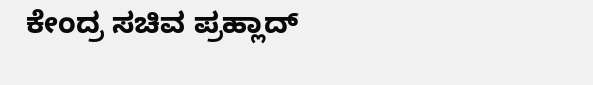ಕೇಂದ್ರ ಸಚಿವ ಪ್ರಹ್ಲಾದ್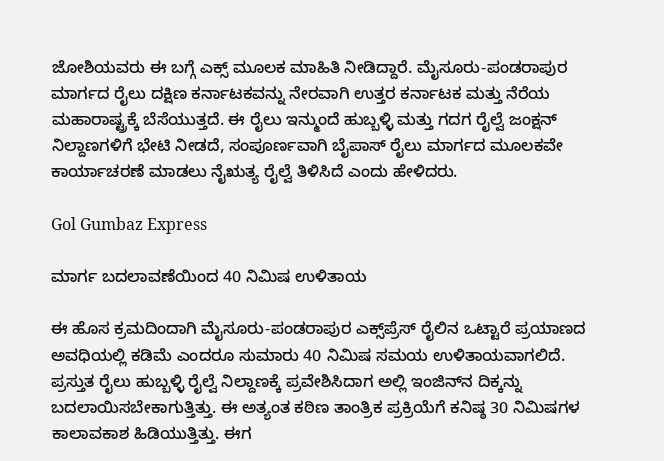ಜೋಶಿಯವರು ಈ ಬಗ್ಗೆ ಎಕ್ಸ್‌ ಮೂಲಕ ಮಾಹಿತಿ ನೀಡಿದ್ದಾರೆ. ಮೈಸೂರು-ಪಂಡರಾಪುರ ಮಾರ್ಗದ ರೈಲು ದಕ್ಷಿಣ ಕರ್ನಾಟಕವನ್ನು ನೇರವಾಗಿ ಉತ್ತರ ಕರ್ನಾಟಕ ಮತ್ತು ನೆರೆಯ ಮಹಾರಾಷ್ಟ್ರಕ್ಕೆ ಬೆಸೆಯುತ್ತದೆ. ಈ ರೈಲು ಇನ್ಮುಂದೆ ಹುಬ್ಬಳ್ಳಿ ಮತ್ತು ಗದಗ ರೈಲ್ವೆ ಜಂಕ್ಷನ್ ನಿಲ್ದಾಣಗಳಿಗೆ ಭೇಟಿ ನೀಡದೆ, ಸಂಪೂರ್ಣವಾಗಿ ಬೈಪಾಸ್ ರೈಲು ಮಾರ್ಗದ ಮೂಲಕವೇ ಕಾರ್ಯಾಚರಣೆ ಮಾಡಲು ನೈಋತ್ಯ ರೈಲ್ವೆ ತಿಳಿಸಿದೆ ಎಂದು ಹೇಳಿದರು.

Gol Gumbaz Express

ಮಾರ್ಗ ಬದಲಾವಣೆಯಿಂದ 40 ನಿಮಿಷ ಉಳಿತಾಯ

ಈ ಹೊಸ ಕ್ರಮದಿಂದಾಗಿ ಮೈಸೂರು-ಪಂಡರಾಪುರ ಎಕ್ಸ್‌ಪ್ರೆಸ್ ರೈಲಿನ ಒಟ್ಟಾರೆ ಪ್ರಯಾಣದ ಅವಧಿಯಲ್ಲಿ ಕಡಿಮೆ ಎಂದರೂ ಸುಮಾರು 40 ನಿಮಿಷ ಸಮಯ ಉಳಿತಾಯವಾಗಲಿದೆ. ಪ್ರಸ್ತುತ ರೈಲು ಹುಬ್ಬಳ್ಳಿ ರೈಲ್ವೆ ನಿಲ್ದಾಣಕ್ಕೆ ಪ್ರವೇಶಿಸಿದಾಗ ಅಲ್ಲಿ ಇಂಜಿನ್‌ನ ದಿಕ್ಕನ್ನು ಬದಲಾಯಿಸಬೇಕಾಗುತ್ತಿತ್ತು. ಈ ಅತ್ಯಂತ ಕಠಿಣ ತಾಂತ್ರಿಕ ಪ್ರಕ್ರಿಯೆಗೆ ಕನಿಷ್ಠ 30 ನಿಮಿಷಗಳ ಕಾಲಾವಕಾಶ ಹಿಡಿಯುತ್ತಿತ್ತು. ಈಗ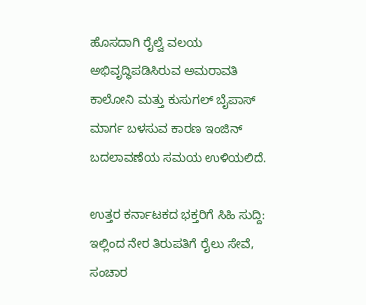ಹೊಸದಾಗಿ ರೈಲ್ವೆ ವಲಯ ಅಭಿವೃದ್ಧಿಪಡಿಸಿರುವ ಅಮರಾವತಿ ಕಾಲೋನಿ ಮತ್ತು ಕುಸುಗಲ್ ಬೈಪಾಸ್ ಮಾರ್ಗ ಬಳಸುವ ಕಾರಣ ಇಂಜಿನ್ ಬದಲಾವಣೆಯ ಸಮಯ ಉಳಿಯಲಿದೆ.

ಉತ್ತರ ಕರ್ನಾಟಕದ ಭಕ್ತರಿಗೆ ಸಿಹಿ ಸುದ್ದಿ: ಇಲ್ಲಿಂದ ನೇರ ತಿರುಪತಿಗೆ ರೈಲು ಸೇವೆ, ಸಂಚಾರ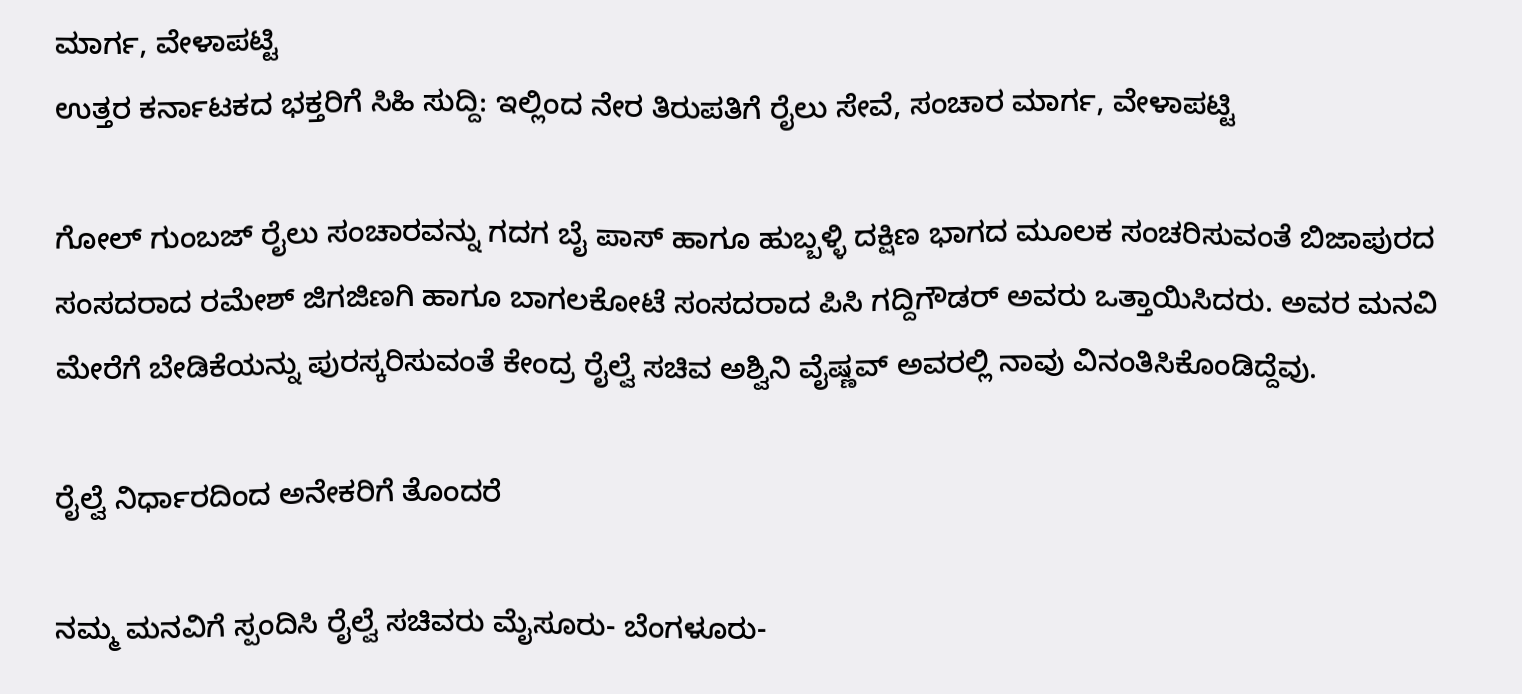ಮಾರ್ಗ, ವೇಳಾಪಟ್ಟಿ
ಉತ್ತರ ಕರ್ನಾಟಕದ ಭಕ್ತರಿಗೆ ಸಿಹಿ ಸುದ್ದಿ: ಇಲ್ಲಿಂದ ನೇರ ತಿರುಪತಿಗೆ ರೈಲು ಸೇವೆ, ಸಂಚಾರ ಮಾರ್ಗ, ವೇಳಾಪಟ್ಟಿ

ಗೋಲ್ ಗುಂಬಜ್ ರೈಲು ಸಂಚಾರವನ್ನು ಗದಗ ಬೈ ಪಾಸ್ ಹಾಗೂ ಹುಬ್ಬಳ್ಳಿ ದಕ್ಷಿಣ ಭಾಗದ ಮೂಲಕ ಸಂಚರಿಸುವಂತೆ ಬಿಜಾಪುರದ ಸಂಸದರಾದ ರಮೇಶ್ ಜಿಗಜಿಣಗಿ ಹಾಗೂ ಬಾಗಲಕೋಟೆ ಸಂಸದರಾದ ಪಿಸಿ ಗದ್ದಿಗೌಡರ್ ಅವರು ಒತ್ತಾಯಿಸಿದರು. ಅವರ ಮನವಿ ಮೇರೆಗೆ ಬೇಡಿಕೆಯನ್ನು ಪುರಸ್ಕರಿಸುವಂತೆ ಕೇಂದ್ರ ರೈಲ್ವೆ ಸಚಿವ ಅಶ್ವಿನಿ ವೈಷ್ಣವ್ ಅವರಲ್ಲಿ ನಾವು ವಿನಂತಿಸಿಕೊಂಡಿದ್ದೆವು.

ರೈಲ್ವೆ ನಿರ್ಧಾರದಿಂದ ಅನೇಕರಿಗೆ ತೊಂದರೆ

ನಮ್ಮ ಮನವಿಗೆ ಸ್ಪಂದಿಸಿ ರೈಲ್ವೆ ಸಚಿವರು ಮೈಸೂರು- ಬೆಂಗಳೂರು-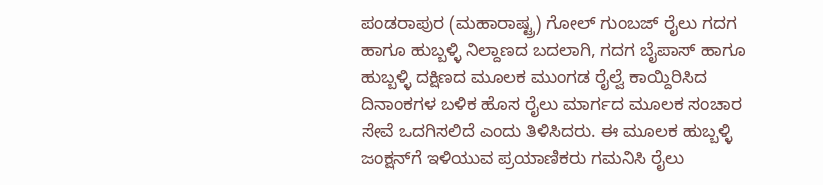ಪಂಡರಾಪುರ (ಮಹಾರಾಷ್ಟ್ರ) ಗೋಲ್ ಗುಂಬಜ್ ರೈಲು ಗದಗ ಹಾಗೂ ಹುಬ್ಬಳ್ಳಿ ನಿಲ್ದಾಣದ ಬದಲಾಗಿ, ಗದಗ ಬೈಪಾಸ್ ಹಾಗೂ ಹುಬ್ಬಳ್ಳಿ ದಕ್ಷಿಣದ ಮೂಲಕ ಮುಂಗಡ ರೈಲ್ವೆ ಕಾಯ್ದಿರಿಸಿದ ದಿನಾಂಕಗಳ ಬಳಿಕ ಹೊಸ ರೈಲು ಮಾರ್ಗದ ಮೂಲಕ ಸಂಚಾರ ಸೇವೆ ಒದಗಿಸಲಿದೆ ಎಂದು ತಿಳಿಸಿದರು. ಈ ಮೂಲಕ ಹುಬ್ಬಳ್ಳಿ ಜಂಕ್ಷನ್‌ಗೆ ಇಳಿಯುವ ಪ್ರಯಾಣಿಕರು ಗಮನಿಸಿ ರೈಲು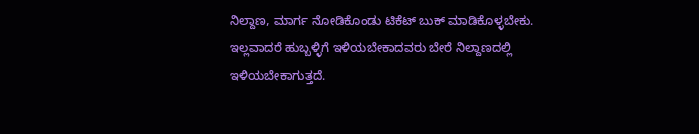ನಿಲ್ದಾಣ, ಮಾರ್ಗ ನೋಡಿಕೊಂಡು ಟಿಕೆಟ್ ಬುಕ್ ಮಾಡಿಕೊಳ್ಳಬೇಕು. ಇಲ್ಲವಾದರೆ ಹುಬ್ಬಳ್ಳಿಗೆ ಇಳಿಯಬೇಕಾದವರು ಬೇರೆ ನಿಲ್ದಾಣದಲ್ಲಿ ಇಳಿಯಬೇಕಾಗುತ್ತದೆ.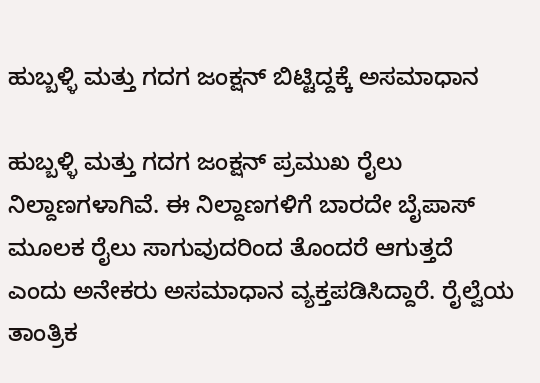ಹುಬ್ಬಳ್ಳಿ ಮತ್ತು ಗದಗ ಜಂಕ್ಷನ್ ಬಿಟ್ಟಿದ್ದಕ್ಕೆ ಅಸಮಾಧಾನ

ಹುಬ್ಬಳ್ಳಿ ಮತ್ತು ಗದಗ ಜಂಕ್ಷನ್ ಪ್ರಮುಖ ರೈಲು ನಿಲ್ದಾಣಗಳಾಗಿವೆ. ಈ ನಿಲ್ದಾಣಗಳಿಗೆ ಬಾರದೇ ಬೈಪಾಸ್ ಮೂಲಕ ರೈಲು ಸಾಗುವುದರಿಂದ ತೊಂದರೆ ಆಗುತ್ತದೆ ಎಂದು ಅನೇಕರು ಅಸಮಾಧಾನ ವ್ಯಕ್ತಪಡಿಸಿದ್ದಾರೆ. ರೈಲ್ವೆಯ ತಾಂತ್ರಿಕ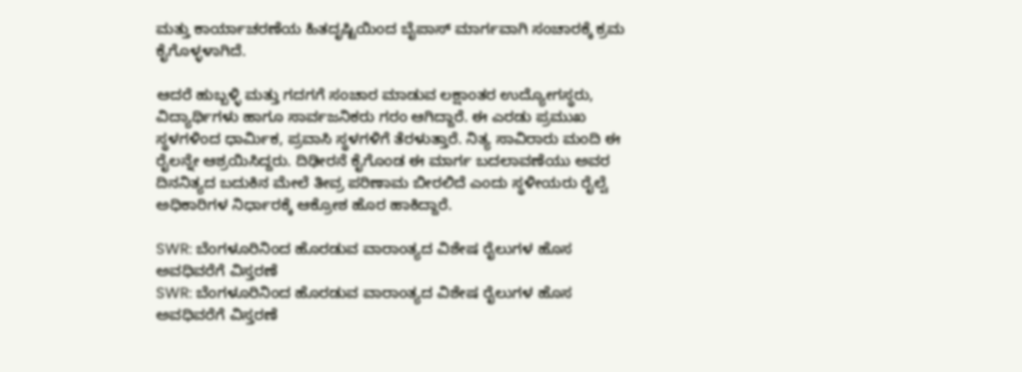ಮತ್ತು ಕಾರ್ಯಾಚರಣೆಯ ಹಿತದೃಷ್ಟಿಯಿಂದ ಬೈಪಾಸ್ ಮಾರ್ಗವಾಗಿ ಸಂಚಾರಕ್ಕೆ ಕ್ರಮ ಕೈಗೊಳ್ಳಳಾಗಿದೆ.

ಆದರೆ ಹುಬ್ಬಳ್ಳಿ ಮತ್ತು ಗದಗಗೆ ಸಂಚಾರ ಮಾಡುವ ಲಕ್ಷಾಂತರ ಉದ್ಯೋಗಸ್ಥರು, ವಿದ್ಯಾರ್ಥಿಗಳು ಹಾಗೂ ಸಾರ್ವಜನಿಕರು ಗರಂ ಆಗಿದ್ದಾರೆ. ಈ ಎರಡು ಪ್ರಮುಖ ಸ್ಥಳಗಳಿಂದ ಧಾರ್ಮಿಕ, ಪ್ರವಾಸಿ ಸ್ಥಳಗಳಿಗೆ ತೆರಳುತ್ತಾರೆ. ನಿತ್ಯ ಸಾವಿರಾರು ಮಂದಿ ಈ ರೈಲನ್ನೇ ಆಶ್ರಯಿಸಿದ್ದರು. ದಿಢೀರನೆ ಕೈಗೊಂಡ ಈ ಮಾರ್ಗ ಬದಲಾವಣೆಯು ಅವರ ದಿನನಿತ್ಯದ ಬದುಕಿನ ಮೇಲೆ ತೀವ್ರ ಪರಿಣಾಮ ಬೀರಲಿದೆ ಎಂದು ಸ್ಥಳೀಯರು ರೈಲ್ವೆ ಅಧಿಕಾರಿಗಳ ನಿರ್ಧಾರಕ್ಕೆ ಆಕ್ರೋಶ ಹೊರ ಹಾಕಿದ್ದಾರೆ.

SWR: ಬೆಂಗಳೂರಿನಿಂದ ಹೊರಡುವ ವಾರಾಂತ್ಯದ ವಿಶೇಷ ರೈಲುಗಳ ಹೊಸ ಅವಧಿವರೆಗೆ ವಿಸ್ತರಣೆ
SWR: ಬೆಂಗಳೂರಿನಿಂದ ಹೊರಡುವ ವಾರಾಂತ್ಯದ ವಿಶೇಷ ರೈಲುಗಳ ಹೊಸ ಅವಧಿವರೆಗೆ ವಿಸ್ತರಣೆ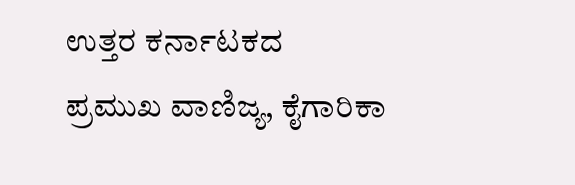ಉತ್ತರ ಕರ್ನಾಟಕದ ಪ್ರಮುಖ ವಾಣಿಜ್ಯ, ಕೈಗಾರಿಕಾ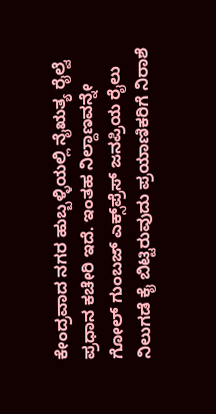ಕೇಂದ್ರವಾದ ನಗರ ಹುಬ್ಬಳ್ಳಿಯಲ್ಲಿ ನೈಋತ್ಯ ರೈಲ್ವೆ ಪ್ರಧಾನ ಕಚೇರಿ ಇದೆ. ಇಂತಹ ನಿಲ್ದಾಣವನ್ನೇ ಗೋಲ್ ಗುಂಬಜ್ ಎಕ್ಸ್‌ಪ್ರೆಸ್ ಜನಪ್ರಿಯ ರೈಲು ನಿಲುಗಡೆ ಕೈ ಬಿಟ್ಟಿರುವುದು ಪ್ರಯಾಣಿಕರಿಗೆ ನಿರಾಶೆ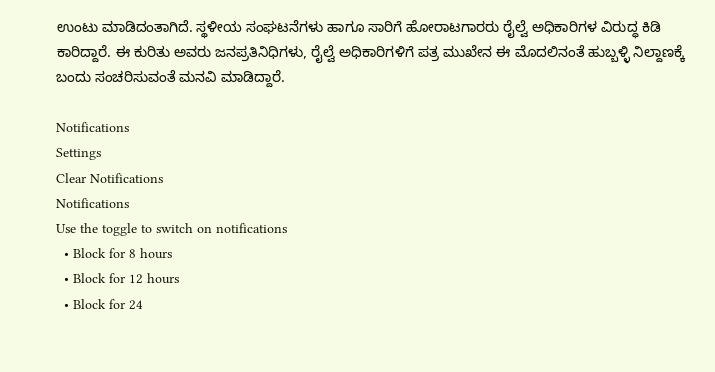ಉಂಟು ಮಾಡಿದಂತಾಗಿದೆ. ಸ್ಥಳೀಯ ಸಂಘಟನೆಗಳು ಹಾಗೂ ಸಾರಿಗೆ ಹೋರಾಟಗಾರರು ರೈಲ್ವೆ ಅಧಿಕಾರಿಗಳ ವಿರುದ್ಧ ಕಿಡಿ ಕಾರಿದ್ದಾರೆ. ಈ ಕುರಿತು ಅವರು ಜನಪ್ರತಿನಿಧಿಗಳು, ರೈಲ್ವೆ ಅಧಿಕಾರಿಗಳಿಗೆ ಪತ್ರ ಮುಖೇನ ಈ ಮೊದಲಿನಂತೆ ಹುಬ್ಬಳ್ಳಿ ನಿಲ್ದಾಣಕ್ಕೆ ಬಂದು ಸಂಚರಿಸುವಂತೆ ಮನವಿ ಮಾಡಿದ್ದಾರೆ.

Notifications
Settings
Clear Notifications
Notifications
Use the toggle to switch on notifications
  • Block for 8 hours
  • Block for 12 hours
  • Block for 24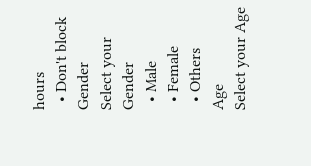hours
  • Don't block
Gender
Select your Gender
  • Male
  • Female
  • Others
Age
Select your Age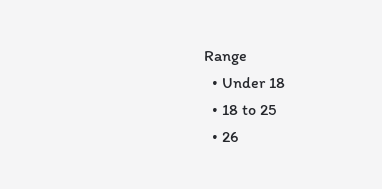Range
  • Under 18
  • 18 to 25
  • 26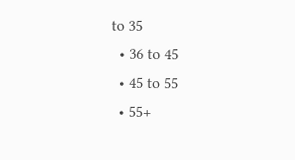to 35
  • 36 to 45
  • 45 to 55
  • 55+